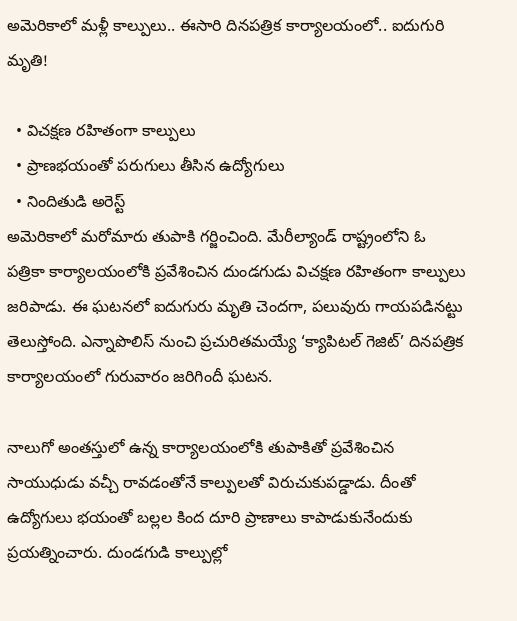అమెరికాలో మళ్లీ కాల్పులు.. ఈసారి దినపత్రిక కార్యాలయంలో.. ఐదుగురి మృతి!

  • విచక్షణ రహితంగా కాల్పులు
  • ప్రాణభయంతో పరుగులు తీసిన ఉద్యోగులు
  • నిందితుడి అరెస్ట్
అమెరికాలో మరోమారు తుపాకి గర్జించింది. మేరీల్యాండ్ రాష్ట్రంలోని ఓ పత్రికా కార్యాలయంలోకి ప్రవేశించిన దుండగుడు విచక్షణ రహితంగా కాల్పులు జరిపాడు. ఈ ఘటనలో ఐదుగురు మృతి చెందగా, పలువురు గాయపడినట్టు తెలుస్తోంది. ఎన్నాపొలిస్ నుంచి ప్రచురితమయ్యే ‘క్యాపిటల్‌ గెజిట్‌’ దినపత్రిక కార్యాలయంలో గురువారం జరిగిందీ ఘటన.

నాలుగో అంతస్తులో ఉన్న కార్యాలయంలోకి తుపాకితో ప్రవేశించిన సాయుధుడు వచ్చీ రావడంతోనే కాల్పులతో విరుచుకుపడ్డాడు. దీంతో ఉద్యోగులు భయంతో బల్లల కింద దూరి ప్రాణాలు కాపాడుకునేందుకు ప్రయత్నించారు. దుండగుడి కాల్పుల్లో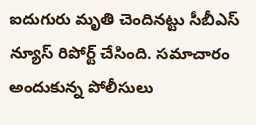ఐదుగురు మృతి చెందినట్టు సీబీఎస్ న్యూస్ రిపోర్ట్ చేసింది. సమాచారం అందుకున్న పోలీసులు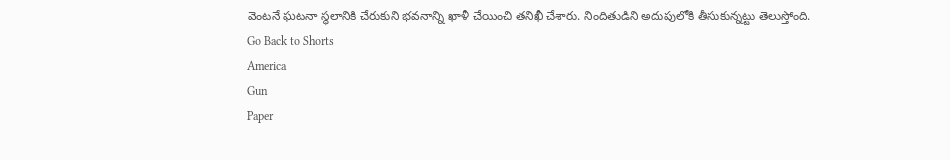వెంటనే ఘటనా స్థలానికి చేరుకుని భవనాన్ని ఖాళీ చేయించి తనిఖీ చేశారు. నిందితుడిని అదుపులోకి తీసుకున్నట్టు తెలుస్తోంది.
Go Back to Shorts
America
Gun
Paper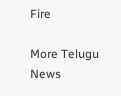Fire

More Telugu News